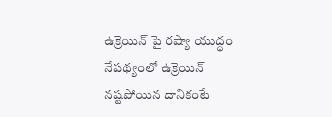ఉక్రెయిన్ పై రష్యా యుద్ధం నేపథ్యంలో ఉక్రెయిన్ నష్టపోయిన దానికంటే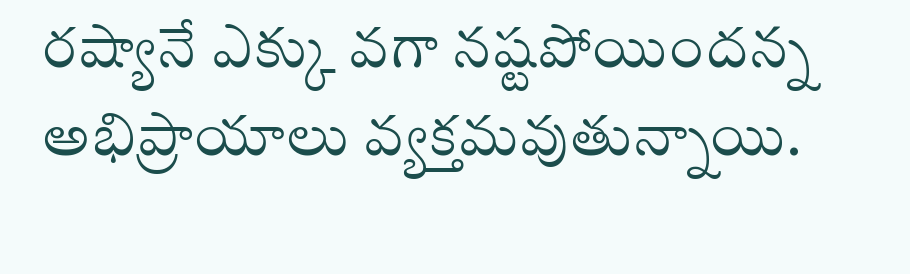రష్యానే ఎక్కు వగా నష్టపోయిందన్న అభిప్రాయాలు వ్యక్తమవుతున్నాయి.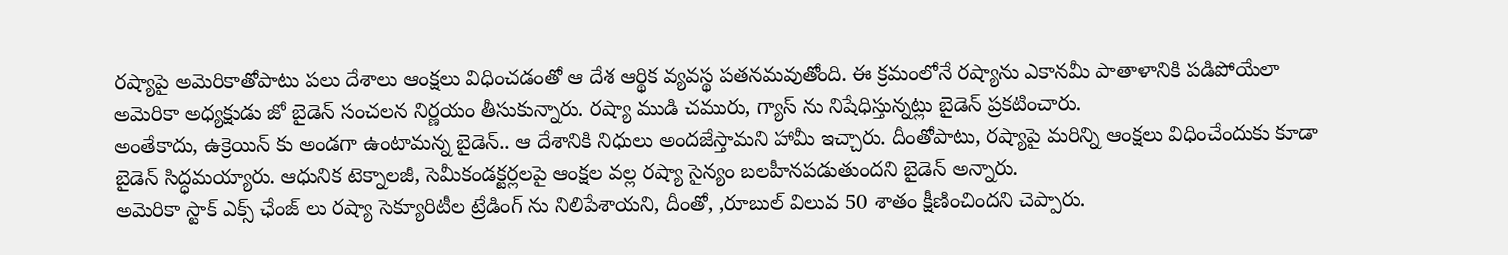రష్యాపై అమెరికాతోపాటు పలు దేశాలు ఆంక్షలు విధించడంతో ఆ దేశ ఆర్థిక వ్యవస్థ పతనమవుతోంది. ఈ క్రమంలోనే రష్యాను ఎకానమీ పాతాళానికి పడిపోయేలా అమెరికా అధ్యక్షుడు జో బైడెన్ సంచలన నిర్ణయం తీసుకున్నారు. రష్యా ముడి చమురు, గ్యాస్ ను నిషేధిస్తున్నట్లు బైడెన్ ప్రకటించారు.
అంతేకాదు, ఉక్రెయిన్ కు అండగా ఉంటామన్న బైడెన్.. ఆ దేశానికి నిధులు అందజేస్తామని హామీ ఇచ్చారు. దీంతోపాటు, రష్యాపై మరిన్ని ఆంక్షలు విధించేందుకు కూడా బైడెన్ సిద్ధమయ్యారు. ఆధునిక టెక్నాలజీ, సెమీకండక్టర్లలపై ఆంక్షల వల్ల రష్యా సైన్యం బలహీనపడుతుందని బైడెన్ అన్నారు.
అమెరికా స్టాక్ ఎక్స్ ఛేంజ్ లు రష్యా సెక్యూరిటీల ట్రేడింగ్ ను నిలిపేశాయని, దీంతో, ,రూబుల్ విలువ 50 శాతం క్షీణించిందని చెప్పారు.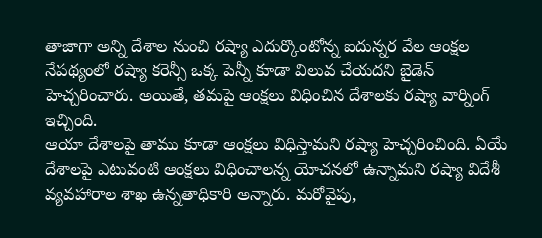తాజాగా అన్ని దేశాల నుంచి రష్యా ఎదుర్కొంటోన్న ఐదున్నర వేల ఆంక్షల నేపథ్యంలో రష్యా కరెన్సీ ఒక్క పెన్నీ కూడా విలువ చేయదని బైడెన్ హెచ్చరించారు. అయితే, తమపై ఆంక్షలు విధించిన దేశాలకు రష్యా వార్నింగ్ ఇచ్చింది.
ఆయా దేశాలపై తాము కూడా ఆంక్షలు విధిస్తామని రష్యా హెచ్చరించింది. ఏయే దేశాలపై ఎటువంటి ఆంక్షలు విధించాలన్న యోచనలో ఉన్నామని రష్యా విదేశీ వ్యవహారాల శాఖ ఉన్నతాధికారి అన్నారు. మరోవైపు,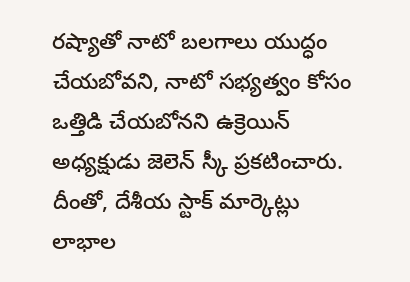రష్యాతో నాటో బలగాలు యుద్ధం చేయబోవని, నాటో సభ్యత్వం కోసం ఒత్తిడి చేయబోనని ఉక్రెయిన్ అధ్యక్షుడు జెలెన్ స్కీ ప్రకటించారు. దీంతో, దేశీయ స్టాక్ మార్కెట్లు లాభాల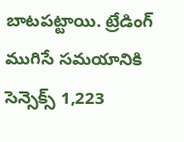బాటపట్టాయి. ట్రేడింగ్ ముగిసే సమయానికి సెన్సెక్స్ 1,223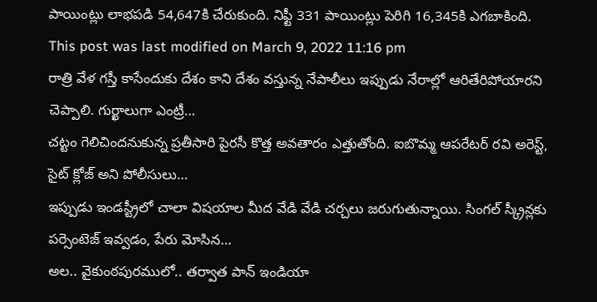పాయింట్లు లాభపడి 54,647కి చేరుకుంది. నిఫ్టీ 331 పాయింట్లు పెరిగి 16,345కి ఎగబాకింది.
This post was last modified on March 9, 2022 11:16 pm
రాత్రి వేళ గస్తీ కాసేందుకు దేశం కాని దేశం వస్తున్న నేపాలీలు ఇప్పుడు నేరాల్లో ఆరితేరిపోయారని చెప్పాలి. గుర్ఖాలుగా ఎంట్రీ…
చట్టం గెలిచిందనుకున్న ప్రతీసారి పైరసీ కొత్త అవతారం ఎత్తుతోంది. ఐబొమ్మ ఆపరేటర్ రవి అరెస్ట్, సైట్ క్లోజ్ అని పోలీసులు…
ఇప్పుడు ఇండస్ట్రీలో చాలా విషయాల మీద వేడి వేడి చర్చలు జరుగుతున్నాయి. సింగల్ స్క్రీన్లకు పర్సెంటెజ్ ఇవ్వడం, పేరు మోసిన…
అల.. వైకుంఠపురములో.. తర్వాత పాన్ ఇండియా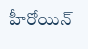హీరోయిన్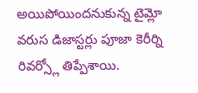అయిపోయిందనుకున్న టైమ్లో వరుస డిజాస్టర్లు పూజా కెరీర్ని రివర్స్లో తిప్పేశాయి.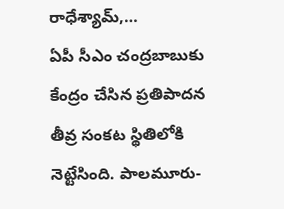రాధేశ్యామ్,…
ఏపీ సీఎం చంద్రబాబుకు కేంద్రం చేసిన ప్రతిపాదన తీవ్ర సంకట స్థితిలోకి నెట్టేసింది. పాలమూరు-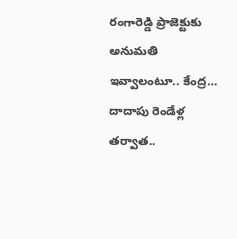రంగారెడ్డి ప్రాజెక్టుకు అనుమతి ఇవ్వాలంటూ.. కేంద్ర…
దాదాపు రెండేళ్ల తర్వాత..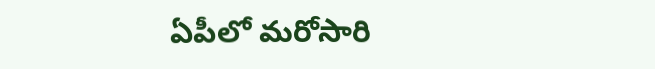ఏపీలో మరోసారి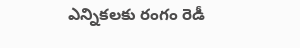ఎన్నికలకు రంగం రెడీ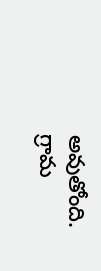అవుతోంది. గ్రామ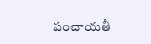పంచాయతీ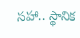సహా.. స్థానిక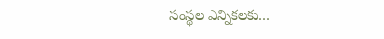సంస్థల ఎన్నికలకు…